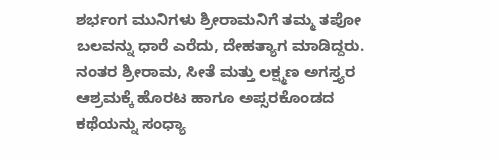ಶರ್ಭಂಗ ಮುನಿಗಳು ಶ್ರೀರಾಮನಿಗೆ ತಮ್ಮ ತಪೋ ಬಲವನ್ನು ಧಾರೆ ಎರೆದು, ದೇಹತ್ಯಾಗ ಮಾಡಿದ್ದರು. ನಂತರ ಶ್ರೀರಾಮ, ಸೀತೆ ಮತ್ತು ಲಕ್ಷ್ಮಣ ಅಗಸ್ತ್ಯರ ಆಶ್ರಮಕ್ಕೆ ಹೊರಟ ಹಾಗೂ ಅಪ್ಸರಕೊಂಡದ ಕಥೆಯನ್ನು ಸಂಧ್ಯಾ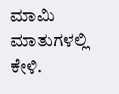ಮಾಮಿ ಮಾತುಗಳಲ್ಲಿ ಕೇಳಿ.